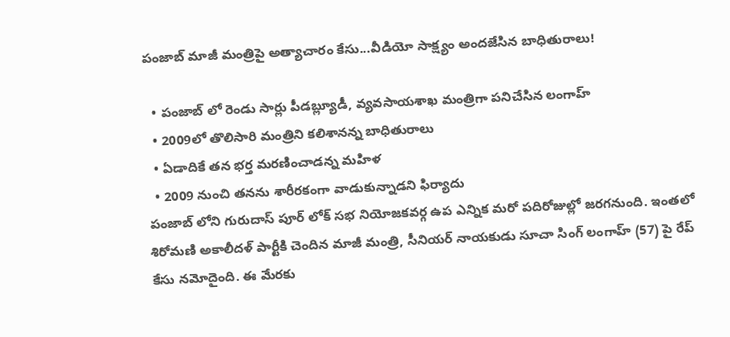పంజాబ్ మాజీ మంత్రిపై అత్యాచారం కేసు...వీడియో సాక్ష్యం అందజేసిన బాధితురాలు!

  • పంజాబ్ లో రెండు సార్లు పీడబ్ల్యూడీ, వ్యవసాయశాఖ మంత్రిగా పనిచేసిన లంగాహ్
  • 2009లో తొలిసారి మంత్రిని కలిశానన్న బాధితురాలు
  • ఏడాదికే తన భర్త మరణించాడన్న మహిళ
  • 2009 నుంచి తనను శారీరకంగా వాడుకున్నాడని ఫిర్యాదు
పంజాబ్ లోని గురుదాస్ పూర్ లోక్‌ సభ నియోజకవర్గ ఉప ఎన్నిక మరో పదిరోజుల్లో జరగనుంది. ఇంతలో శిరోమణి అకాలీదళ్ పార్టీకి చెందిన మాజీ మంత్రి, సీనియర్ నాయకుడు సూచా సింగ్ లంగాహ్ (57) పై రేప్ కేసు నమోదైంది. ఈ మేరకు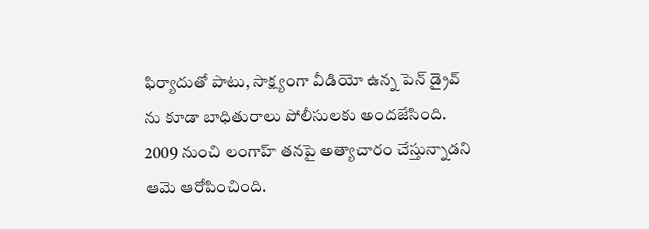ఫిర్యాదుతో పాటు, సాక్ష్యంగా వీడియో ఉన్న పెన్ డ్రైవ్ ను కూడా బాధితురాలు పోలీసులకు అందజేసింది. 2009 నుంచి లంగాహ్ తనపై అత్యాచారం చేస్తున్నాడని ఆమె ఆరోపించింది.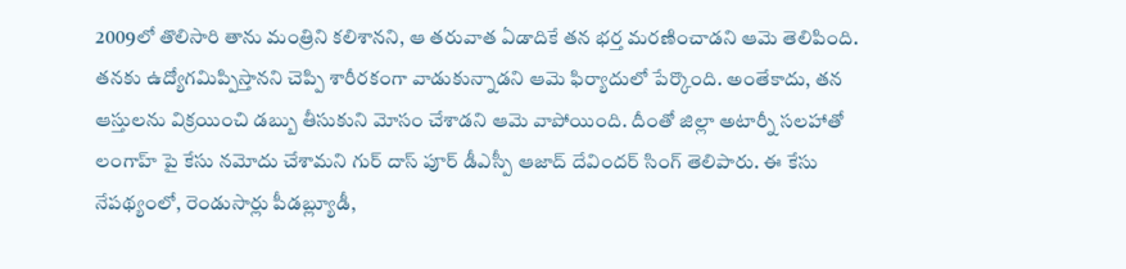2009లో తొలిసారి తాను మంత్రిని కలిశానని, ఆ తరువాత ఏడాదికే తన భర్త మరణించాడని ఆమె తెలిపింది. తనకు ఉద్యోగమిప్పిస్తానని చెప్పి శారీరకంగా వాడుకున్నాడని ఆమె ఫిర్యాదులో పేర్కొంది. అంతేకాదు, తన ఆస్తులను విక్రయించి డబ్బు తీసుకుని మోసం చేశాడని ఆమె వాపోయింది. దీంతో జిల్లా అటార్నీ సలహాతో లంగాహ్ పై కేసు నమోదు చేశామని గుర్ దాస్ పూర్ డీఎస్పీ ఆజాద్ దేవిందర్ సింగ్ తెలిపారు. ఈ కేసు నేపథ్యంలో, రెండుసార్లు పీడబ్ల్యూడీ,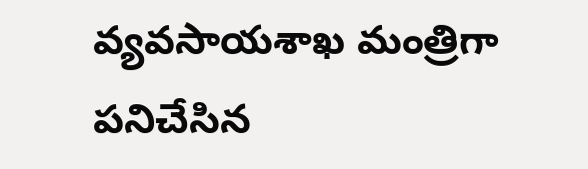వ్యవసాయశాఖ మంత్రిగా పనిచేసిన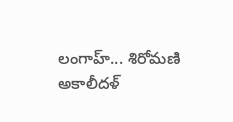లంగాహ్... శిరోమణి అకాలీదళ్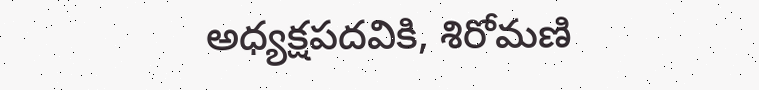అధ్యక్షపదవికి, శిరోమణి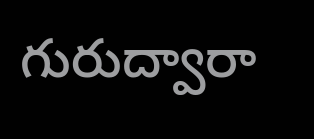గురుద్వారా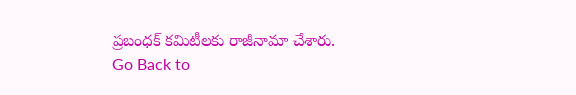ప్రబంధక్ కమిటీలకు రాజీనామా చేశారు.
Go Back to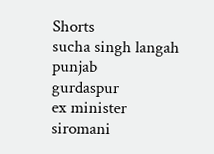Shorts
sucha singh langah
punjab
gurdaspur
ex minister
siromani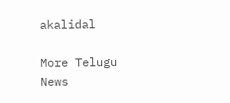akalidal

More Telugu News